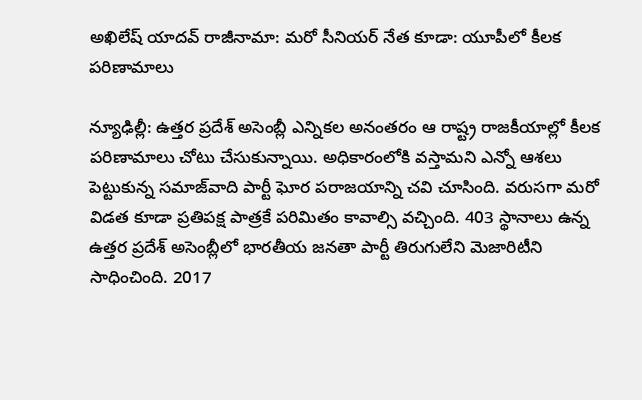అఖిలేష్ యాదవ్ రాజీనామా: మరో సీనియర్ నేత కూడా: యూపీలో కీలక పరిణామాలు

న్యూఢిల్లీ: ఉత్తర ప్రదేశ్ అసెంబ్లీ ఎన్నికల అనంతరం ఆ రాష్ట్ర రాజకీయాల్లో కీలక పరిణామాలు చోటు చేసుకున్నాయి. అధికారంలోకి వస్తామని ఎన్నో ఆశలు పెట్టుకున్న సమాజ్‌వాది పార్టీ ఘోర పరాజయాన్ని చవి చూసింది. వరుసగా మరో విడత కూడా ప్రతిపక్ష పాత్రకే పరిమితం కావాల్సి వచ్చింది. 403 స్థానాలు ఉన్న ఉత్తర ప్రదేశ్ అసెంబ్లీలో భారతీయ జనతా పార్టీ తిరుగులేని మెజారిటీని సాధించింది. 2017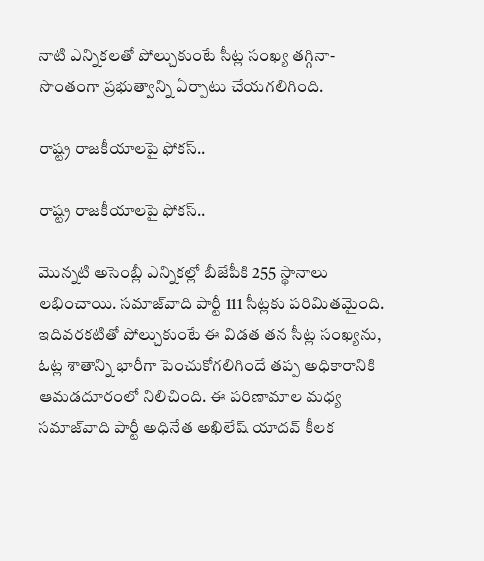నాటి ఎన్నికలతో పోల్చుకుంటే సీట్ల సంఖ్య తగ్గినా- సొంతంగా ప్రభుత్వాన్ని ఏర్పాటు చేయగలిగింది.

రాష్ట్ర రాజకీయాలపై ఫోకస్..

రాష్ట్ర రాజకీయాలపై ఫోకస్..

మొన్నటి అసెంబ్లీ ఎన్నికల్లో బీజేపీకి 255 స్థానాలు లభించాయి. సమాజ్‌వాది పార్టీ 111 సీట్లకు పరిమితమైంది. ఇదివరకటితో పోల్చుకుంటే ఈ విడత తన సీట్ల సంఖ్యను, ఓట్ల శాతాన్ని భారీగా పెంచుకోగలిగిందే తప్ప అధికారానికి ఆమడదూరంలో నిలిచింది. ఈ పరిణామాల మధ్య సమాజ్‌వాది పార్టీ అధినేత అఖిలేష్ యాదవ్ కీలక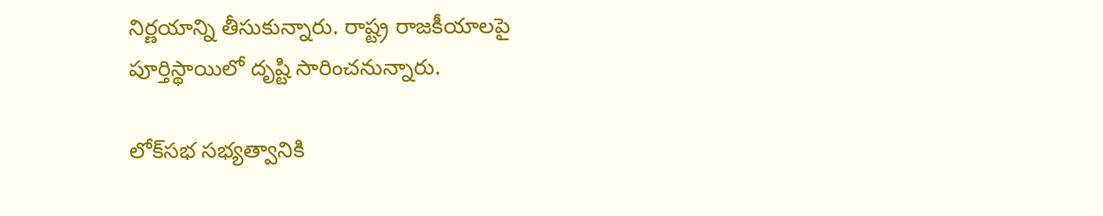నిర్ణయాన్ని తీసుకున్నారు. రాష్ట్ర రాజకీయాలపై పూర్తిస్థాయిలో దృష్టి సారించనున్నారు.

లోక్‌సభ సభ్యత్వానికి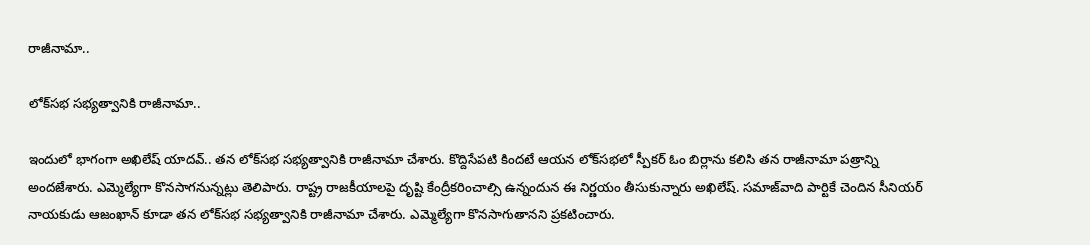రాజీనామా..

లోక్‌సభ సభ్యత్వానికి రాజీనామా..

ఇందులో భాగంగా అఖిలేష్ యాదవ్.. తన లోక్‌సభ సభ్యత్వానికి రాజీనామా చేశారు. కొద్దిసేపటి కిందటే ఆయన లోక్‌సభలో స్పీకర్ ఓం బిర్లాను కలిసి తన రాజీనామా పత్రాన్ని అందజేశారు. ఎమ్మెల్యేగా కొనసాగనున్నట్లు తెలిపారు. రాష్ట్ర రాజకీయాలపై దృష్టి కేంద్రీకరించాల్సి ఉన్నందున ఈ నిర్ణయం తీసుకున్నారు అఖిలేష్. సమాజ్‌వాది పార్టికే చెందిన సీనియర్ నాయకుడు ఆజంఖాన్ కూడా తన లోక్‌సభ సభ్యత్వానికి రాజీనామా చేశారు. ఎమ్మెల్యేగా కొనసాగుతానని ప్రకటించారు.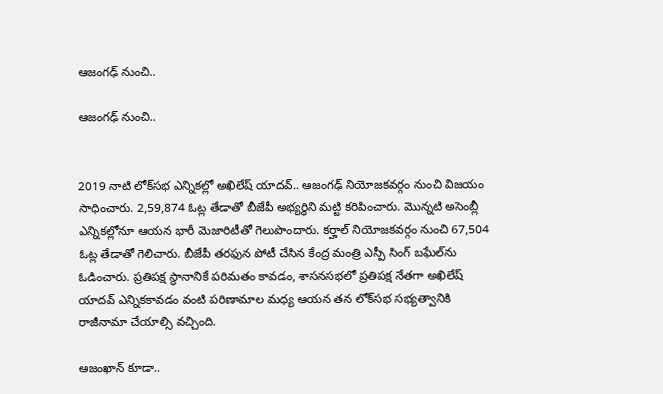ఆజంగఢ్ నుంచి..

ఆజంగఢ్ నుంచి..


2019 నాటి లోక్‌సభ ఎన్నికల్లో అఖిలేష్ యాదవ్.. ఆజంగఢ్ నియోజకవర్గం నుంచి విజయం సాధించారు. 2,59,874 ఓట్ల తేడాతో బీజేపీ అభ్యర్థిని మట్టి కరిపించారు. మొన్నటి అసెంబ్లీ ఎన్నికల్లోనూ ఆయన భారీ మెజారిటీతో గెలుపొందారు. కర్హాల్ నియోజకవర్గం నుంచి 67,504 ఓట్ల తేడాతో గెలిచారు. బీజేపీ తరఫున పోటీ చేసిన కేంద్ర మంత్రి ఎస్పీ సింగ్ బఘేల్‌ను ఓడించారు. ప్రతిపక్ష స్థానానికే పరిమతం కావడం, శాసనసభలో ప్రతిపక్ష నేతగా అఖిలేష్ యాదవ్ ఎన్నికకావడం వంటి పరిణామాల మధ్య ఆయన తన లోక్‌సభ సభ్యత్వానికి రాజీనామా చేయాల్సి వచ్చింది.

ఆజంఖాన్ కూడా..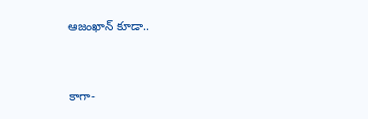ఆజంఖాన్ కూడా..


కాగా-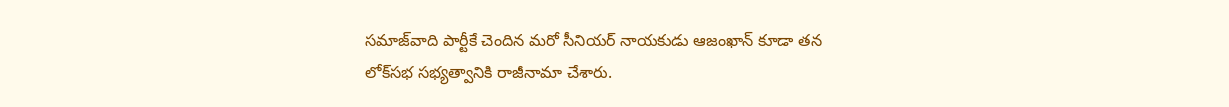సమాజ్‌వాది పార్టీకే చెందిన మరో సీనియర్ నాయకుడు ఆజంఖాన్ కూడా తన లోక్‌సభ సభ్యత్వానికి రాజీనామా చేశారు.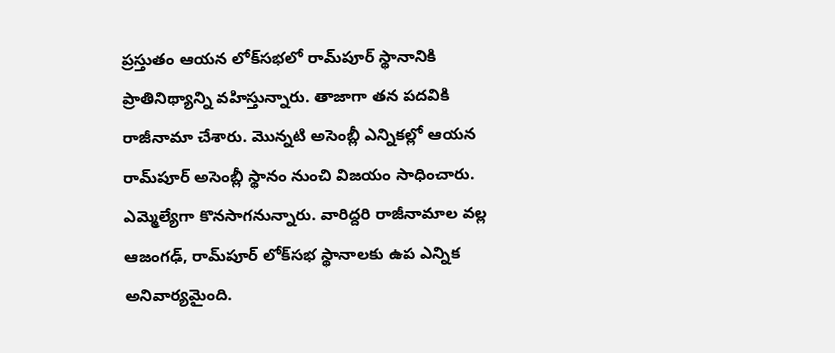ప్రస్తుతం ఆయన లోక్‌సభలో రామ్‌పూర్ స్థానానికి ప్రాతినిథ్యాన్ని వహిస్తున్నారు. తాజాగా తన పదవికి రాజీనామా చేశారు. మొన్నటి అసెంబ్లీ ఎన్నికల్లో ఆయన రామ్‌పూర్ అసెంబ్లీ స్థానం నుంచి విజయం సాధించారు. ఎమ్మెల్యేగా కొనసాగనున్నారు. వారిద్దరి రాజీనామాల వల్ల ఆజంగఢ్, రామ్‌పూర్ లోక్‌సభ స్థానాలకు ఉప ఎన్నిక అనివార్యమైంది.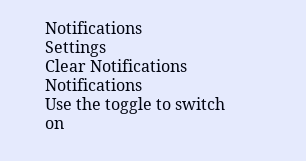Notifications
Settings
Clear Notifications
Notifications
Use the toggle to switch on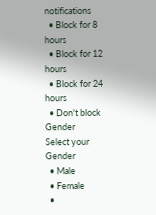notifications
  • Block for 8 hours
  • Block for 12 hours
  • Block for 24 hours
  • Don't block
Gender
Select your Gender
  • Male
  • Female
  •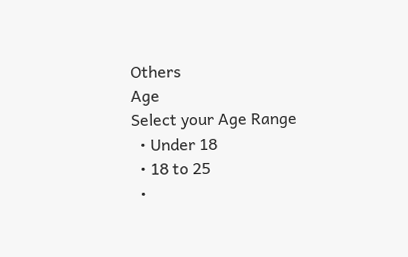Others
Age
Select your Age Range
  • Under 18
  • 18 to 25
  •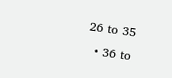26 to 35
  • 36 to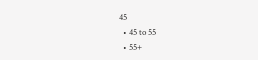45
  • 45 to 55
  • 55+